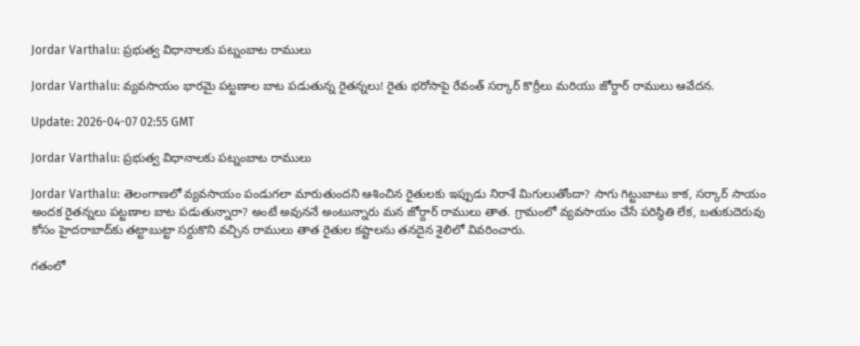Jordar Varthalu: ప్రభుత్వ విధానాలకు పట్నంబాట రాములు

Jordar Varthalu: వ్యవసాయం భారమై పట్టణాల బాట పడుతున్న రైతన్నలు! రైతు భరోసాపై రేవంత్ సర్కార్ కొర్రీలు మరియు జోర్దార్ రాములు ఆవేదన.

Update: 2026-04-07 02:55 GMT

Jordar Varthalu: ప్రభుత్వ విధానాలకు పట్నంబాట రాములు

Jordar Varthalu: తెలంగాణలో వ్యవసాయం పండుగలా మారుతుందని ఆశించిన రైతులకు ఇప్పుడు నిరాశే మిగులుతోందా? సాగు గిట్టుబాటు కాక, సర్కార్ సాయం అందక రైతన్నలు పట్టణాల బాట పడుతున్నారా? అంటే అవుననే అంటున్నారు మన జోర్దార్ రాములు తాత. గ్రామంలో వ్యవసాయం చేసే పరిస్థితి లేక, బతుకుదెరువు కోసం హైదరాబాద్‌కు తట్టాబుట్టా సర్దుకొని వచ్చిన రాములు తాత రైతుల కష్టాలను తనదైన శైలిలో వివరించారు.

గతంలో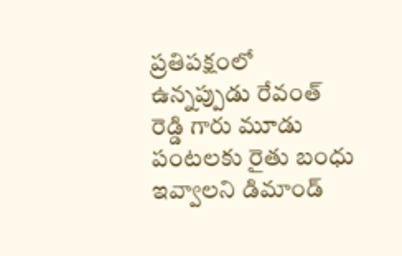ప్రతిపక్షంలో ఉన్నప్పుడు రేవంత్ రెడ్డి గారు మూడు పంటలకు రైతు బంధు ఇవ్వాలని డిమాండ్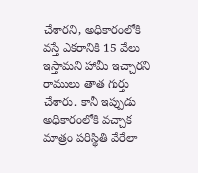చేశారని, అధికారంలోకి వస్తే ఎకరానికి 15 వేలు ఇస్తామని హామీ ఇచ్చారని రాములు తాత గుర్తు చేశారు. కానీ ఇప్పుడు అధికారంలోకి వచ్చాక మాత్రం పరిస్థితి వేరేలా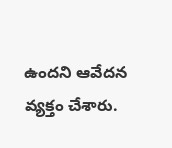ఉందని ఆవేదన వ్యక్తం చేశారు.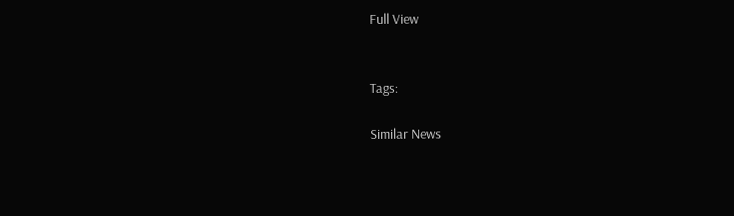Full View


Tags:

Similar News